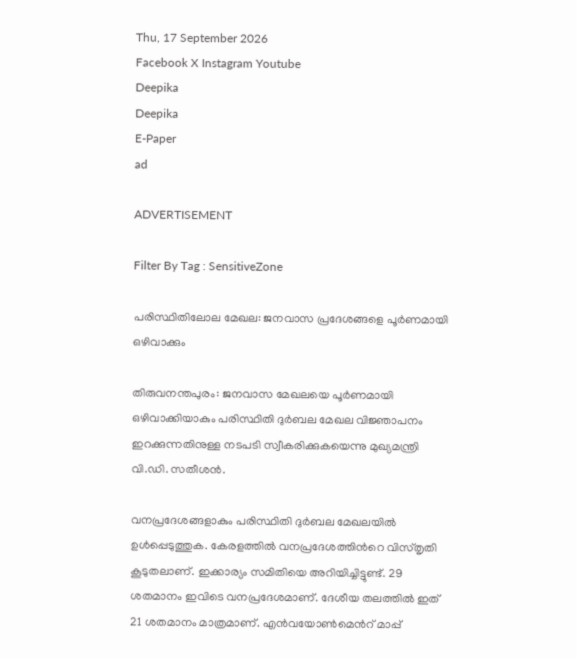Thu, 17 September 2026
Facebook X Instagram Youtube
Deepika
Deepika
E-Paper
ad

ADVERTISEMENT

Filter By Tag : SensitiveZone

പരിസ്ഥിതിലോല മേഖല: ജനവാസ പ്രദേശങ്ങളെ പൂർണമായി ഒഴിവാക്കും

തിരുവനന്തപുരം: ജനവാസ മേഖലയെ പൂർണമായി ഒഴിവാക്കിയാകും പരിസ്ഥിതി ദുർബല മേഖല വിജ്ഞാപനം ഇറക്കുന്നതിനുള്ള നടപടി സ്വീകരിക്കുകയെന്നു മുഖ്യമന്ത്രി വി.ഡി. സതീശൻ.

വനപ്രദേശങ്ങളാകും പരിസ്ഥിതി ദുർബല മേഖലയിൽ ഉൾപ്പെടുത്തുക. കേരളത്തിൽ വനപ്രദേശത്തിന്‍റെ വിസ്തൃതി കൂടുതലാണ്. ഇക്കാര്യം സമിതിയെ അറിയിച്ചിട്ടുണ്ട്. 29 ശതമാനം ഇവിടെ വനപ്രദേശമാണ്. ദേശീയ തലത്തിൽ ഇത് 21 ശതമാനം മാത്രമാണ്. എൻവയോണ്‍മെന്‍റ് മാപ്പ്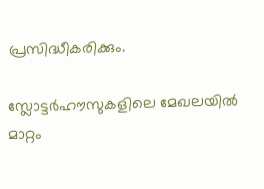പ്രസിദ്ധീകരിക്കും.

സ്ലോട്ടർഹൗസുകളിലെ മേഖലയിൽ മാറ്റം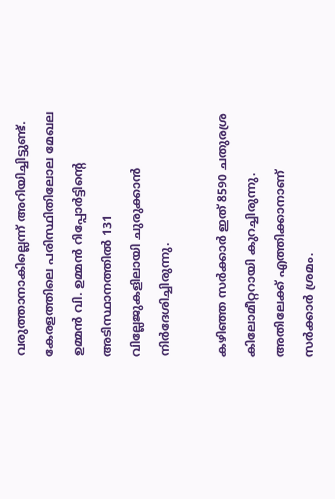വരുത്താനാകില്ലെന്ന് അറിയിച്ചിട്ടുണ്ട്. കേരളത്തിലെ പരിസ്ഥിതിലോല മേഖല ഉമ്മൻ വി. ഉമ്മൻ റിപ്പോർട്ടിന്‍റെ അടിസ്ഥാനത്തിൽ 131 വില്ലേജുകളിലായി ചുരുക്കാൻ നിർദേശിച്ചിരുന്നു.

കഴിഞ്ഞ സർക്കാർ ഇത് 8590 ചതുരശ്ര കിലോമീറ്ററായി കുറച്ചിരുന്നു. അതിലേക്ക് എത്തിക്കാനാണ് സർക്കാർ ശ്രമം.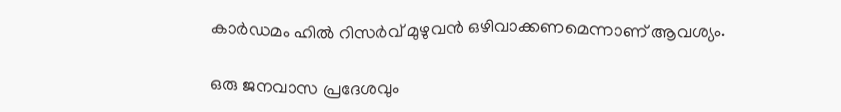കാർഡമം ഹിൽ റിസർവ് മുഴുവൻ ഒഴിവാക്കണമെന്നാണ് ആവശ്യം.

ഒരു ജനവാസ പ്രദേശവും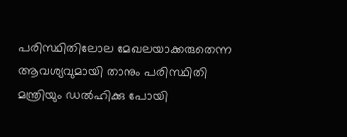പരിസ്ഥിതിലോല മേഖലയാക്കരുതെന്ന ആവശ്യവുമായി താനും പരിസ്ഥിതി മന്ത്രിയും ഡൽഹിക്കു പോയി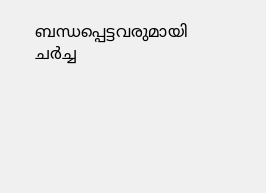ബന്ധപ്പെട്ടവരുമായി ചർച്ച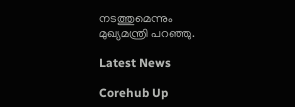നടത്തുമെന്നും മുഖ്യമന്ത്രി പറഞ്ഞു.

Latest News

Corehub Up